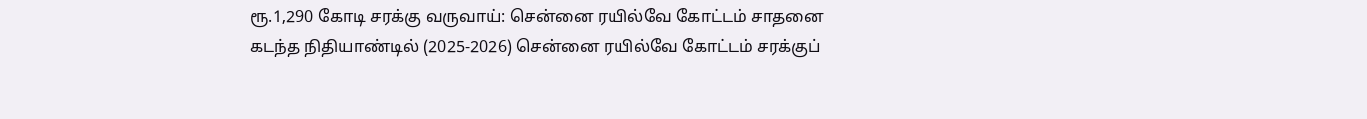ரூ.1,290 கோடி சரக்கு வருவாய்: சென்னை ரயில்வே கோட்டம் சாதனை
கடந்த நிதியாண்டில் (2025-2026) சென்னை ரயில்வே கோட்டம் சரக்குப்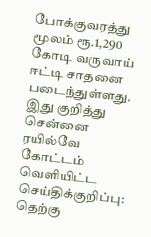போக்குவரத்து மூலம் ரூ.1,290 கோடி வருவாய் ஈட்டி சாதனை படைந்துள்ளது.
இது குறித்து சென்னை ரயில்வே கோட்டம் வெளியிட்ட செய்திக்குறிப்பு:
தெற்கு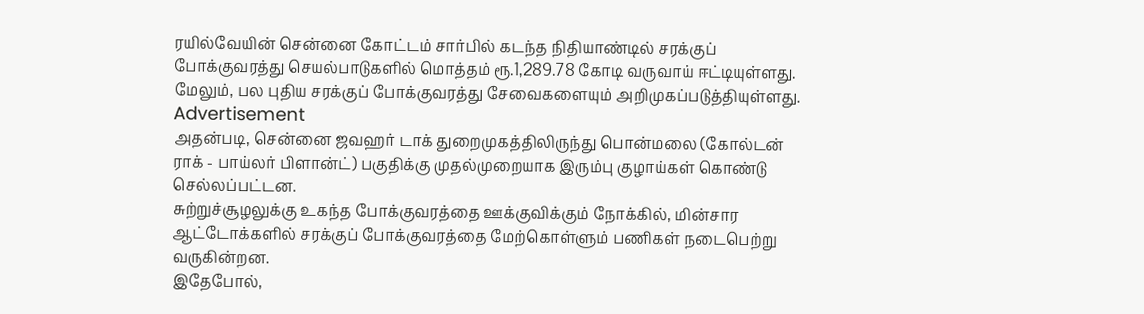ரயில்வேயின் சென்னை கோட்டம் சார்பில் கடந்த நிதியாண்டில் சரக்குப் போக்குவரத்து செயல்பாடுகளில் மொத்தம் ரூ.1,289.78 கோடி வருவாய் ஈட்டியுள்ளது. மேலும், பல புதிய சரக்குப் போக்குவரத்து சேவைகளையும் அறிமுகப்படுத்தியுள்ளது.
Advertisement
அதன்படி, சென்னை ஜவஹர் டாக் துறைமுகத்திலிருந்து பொன்மலை (கோல்டன் ராக் - பாய்லர் பிளான்ட்) பகுதிக்கு முதல்முறையாக இரும்பு குழாய்கள் கொண்டு செல்லப்பட்டன.
சுற்றுச்சூழலுக்கு உகந்த போக்குவரத்தை ஊக்குவிக்கும் நோக்கில், மின்சார ஆட்டோக்களில் சரக்குப் போக்குவரத்தை மேற்கொள்ளும் பணிகள் நடைபெற்று வருகின்றன.
இதேபோல்,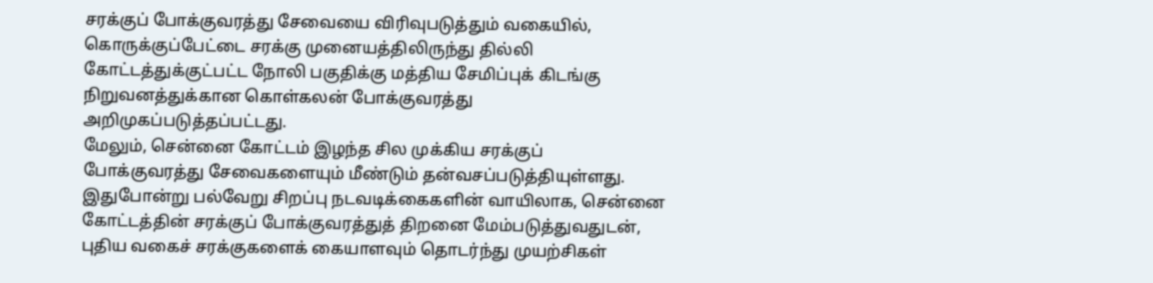சரக்குப் போக்குவரத்து சேவையை விரிவுபடுத்தும் வகையில், கொருக்குப்பேட்டை சரக்கு முனையத்திலிருந்து தில்லி கோட்டத்துக்குட்பட்ட நோலி பகுதிக்கு மத்திய சேமிப்புக் கிடங்கு நிறுவனத்துக்கான கொள்கலன் போக்குவரத்து அறிமுகப்படுத்தப்பட்டது.
மேலும், சென்னை கோட்டம் இழந்த சில முக்கிய சரக்குப் போக்குவரத்து சேவைகளையும் மீண்டும் தன்வசப்படுத்தியுள்ளது. இதுபோன்று பல்வேறு சிறப்பு நடவடிக்கைகளின் வாயிலாக, சென்னை கோட்டத்தின் சரக்குப் போக்குவரத்துத் திறனை மேம்படுத்துவதுடன், புதிய வகைச் சரக்குகளைக் கையாளவும் தொடர்ந்து முயற்சிகள்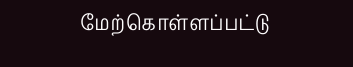மேற்கொள்ளப்பட்டு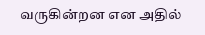வருகின்றன என அதில்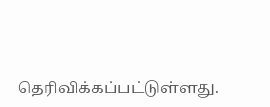தெரிவிக்கப்பட்டுள்ளது.